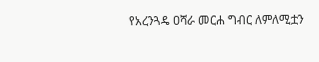የአረንጓዴ ዐሻራ መርሐ ግብር ለምለሚቷን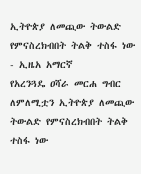ኢትዮጵያ ለመጪው ትውልድ የምናስረክብበት ትልቅ ተስፋ ነው - ኢዜአ አማርኛ
የአረንጓዴ ዐሻራ መርሐ ግብር ለምለሚቷን ኢትዮጵያ ለመጪው ትውልድ የምናስረክብበት ትልቅ ተስፋ ነው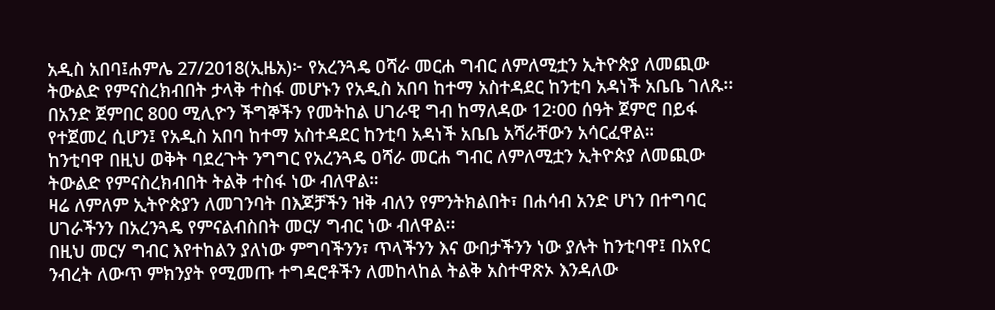አዲስ አበባ፤ሐምሌ 27/2018(ኢዜአ)፦ የአረንጓዴ ዐሻራ መርሐ ግብር ለምለሚቷን ኢትዮጵያ ለመጪው ትውልድ የምናስረክብበት ታላቅ ተስፋ መሆኑን የአዲስ አበባ ከተማ አስተዳደር ከንቲባ አዳነች አቤቤ ገለጹ፡፡
በአንድ ጀምበር 800 ሚሊዮን ችግኞችን የመትከል ሀገራዊ ግብ ከማለዳው 12፡00 ሰዓት ጀምሮ በይፋ የተጀመረ ሲሆን፤ የአዲስ አበባ ከተማ አስተዳደር ከንቲባ አዳነች አቤቤ አሻራቸውን አሳርፈዋል።
ከንቲባዋ በዚህ ወቅት ባደረጉት ንግግር የአረንጓዴ ዐሻራ መርሐ ግብር ለምለሚቷን ኢትዮጵያ ለመጪው ትውልድ የምናስረክብበት ትልቅ ተስፋ ነው ብለዋል።
ዛሬ ለምለም ኢትዮጵያን ለመገንባት በእጆቻችን ዝቅ ብለን የምንትክልበት፣ በሐሳብ አንድ ሆነን በተግባር ሀገራችንን በአረንጓዴ የምናልብስበት መርሃ ግብር ነው ብለዋል፡፡
በዚህ መርሃ ግብር እየተከልን ያለነው ምግባችንን፣ ጥላችንን እና ውበታችንን ነው ያሉት ከንቲባዋ፤ በአየር ንብረት ለውጥ ምክንያት የሚመጡ ተግዳሮቶችን ለመከላከል ትልቅ አስተዋጽኦ እንዳለው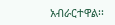አብራርተዋል፡፡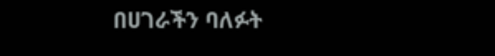በሀገራችን ባለፉት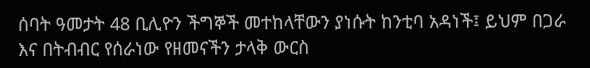ሰባት ዓመታት 48 ቢሊዮን ችግኞች መተከላቸውን ያነሱት ከንቲባ አዳነች፤ ይህም በጋራ እና በትብብር የሰራነው የዘመናችን ታላቅ ውርስ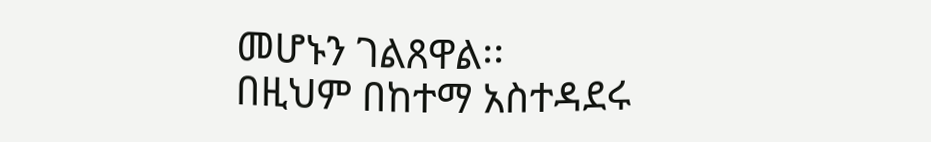መሆኑን ገልጸዋል፡፡
በዚህም በከተማ አስተዳደሩ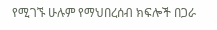የሚገኙ ሁሉም የማህበረሰብ ክፍሎች በጋራ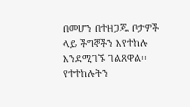በመሆን በተዘጋጁ ቦታዎች ላይ ችግኞችን እየተከሉ እንደሚገኙ ገልጸዋል፡፡
የተተከሉትን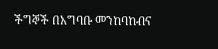ችግኞች በአግባቡ መንከባከብና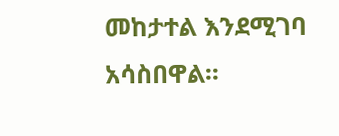መከታተል እንደሚገባ አሳስበዋል፡፡